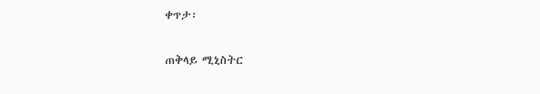ቀጥታ፡

ጠቅላይ ሚኒስትር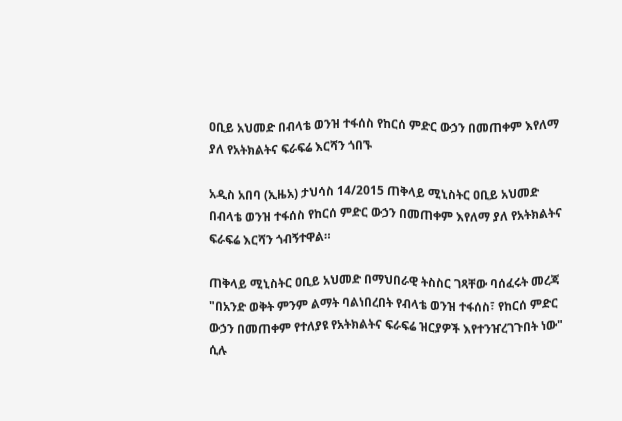ዐቢይ አህመድ በብላቴ ወንዝ ተፋሰስ የከርሰ ምድር ውኃን በመጠቀም እየለማ ያለ የአትክልትና ፍራፍሬ እርሻን ጎበኙ

አዲስ አበባ (ኢዜአ) ታህሳስ 14/2015 ጠቅላይ ሚኒስትር ዐቢይ አህመድ በብላቴ ወንዝ ተፋሰስ የከርሰ ምድር ውኃን በመጠቀም እየለማ ያለ የአትክልትና ፍራፍሬ እርሻን ጎብኝተዋል።

ጠቅላይ ሚኒስትር ዐቢይ አህመድ በማህበራዊ ትስስር ገጻቸው ባሰፈሩት መረጃ "በአንድ ወቅት ምንም ልማት ባልነበረበት የብላቴ ወንዝ ተፋሰስ፣ የከርሰ ምድር ውኃን በመጠቀም የተለያዩ የአትክልትና ፍራፍሬ ዝርያዎች እየተንዠረገጉበት ነው" ሲሉ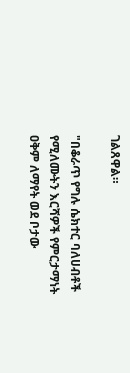ገልጸዋል።

"በቆራጥ የግሉ ሴክተር ባለሀብቶች የሚለሙትን እርሻዎች የምርታማነት ዐቅም ለማየት ወደ ቦታው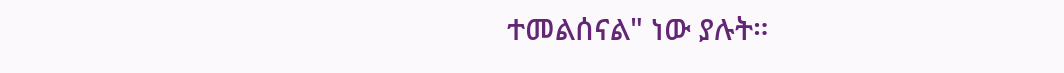ተመልሰናል" ነው ያሉት።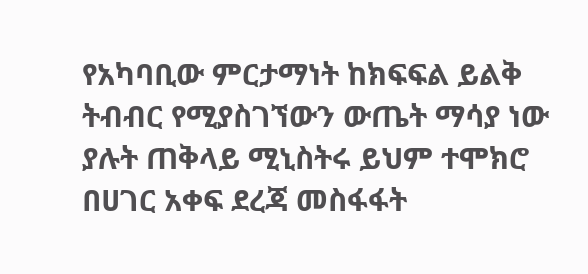የአካባቢው ምርታማነት ከክፍፍል ይልቅ ትብብር የሚያስገኘውን ውጤት ማሳያ ነው ያሉት ጠቅላይ ሚኒስትሩ ይህም ተሞክሮ በሀገር አቀፍ ደረጃ መስፋፋት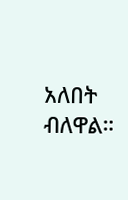አለበት ብለዋል።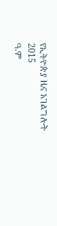የኢትዮጵያ ዜና አገልግሎት
2015
ዓ.ም